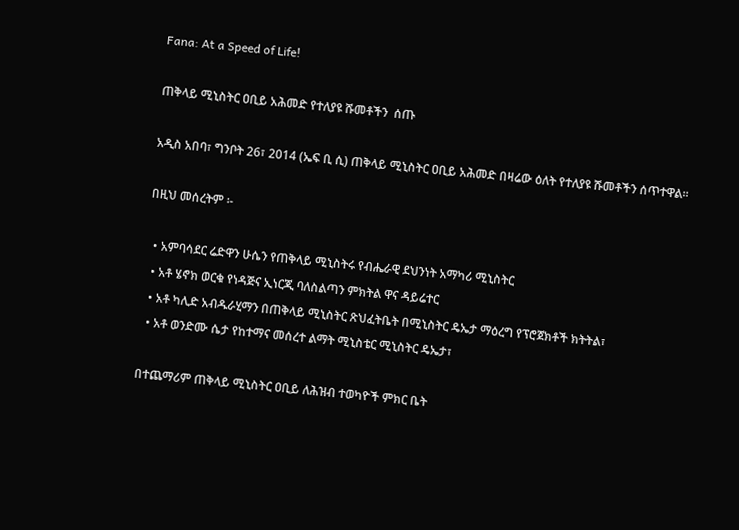Fana: At a Speed of Life!

ጠቅላይ ሚኒስትር ዐቢይ አሕመድ የተለያዩ ሹመቶችን  ሰጡ

አዲስ አበባ፣ ግንቦት 26፣ 2014 (ኤፍ ቢ ሲ) ጠቅላይ ሚኒስትር ዐቢይ አሕመድ በዛሬው ዕለት የተለያዩ ሹመቶችን ሰጥተዋል፡፡

በዚህ መሰረትም ፡-

  • አምባሳደር ሬድዋን ሁሴን የጠቅላይ ሚኒስትሩ የብሔራዊ ደህንነት አማካሪ ሚኒስትር
  • አቶ ሄኖክ ወርቁ የነዳጅና ኢነርጂ ባለስልጣን ምክትል ዋና ዳይሬተር
  • አቶ ካሊድ አብዱራሂማን በጠቅላይ ሚኒስትር ጽህፈትቤት በሚኒስትር ዴኤታ ማዕረግ የፕሮጀክቶች ክትትል፣
  • አቶ ወንድሙ ሴታ የከተማና መሰረተ ልማት ሚኒስቴር ሚኒስትር ዴኤታ፣

በተጨማሪም ጠቅላይ ሚኒስትር ዐቢይ ለሕዝብ ተወካዮች ምክር ቤት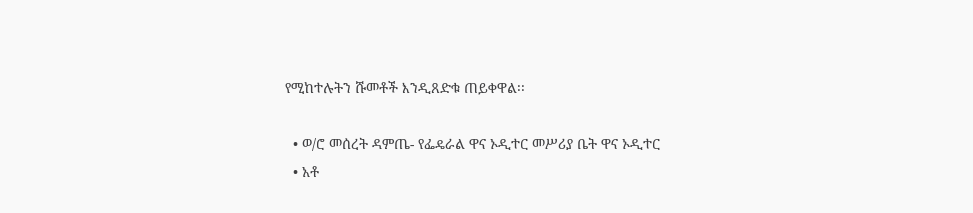የሚከተሉትን ሹመቶች እንዲጸድቁ ጠይቀዋል፡፡

  • ወ/ሮ መሰረት ዳምጤ- የፌዴራል ዋና ኦዲተር መሥሪያ ቤት ዋና ኦዲተር
  • አቶ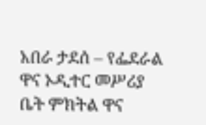አበራ ታደሰ – የፌደራል ዋና ኦዲተር መሥሪያ ቤት ምክትል ዋና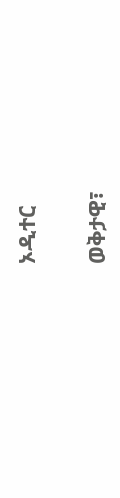ኦዲተር

ወቅታዊ፣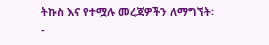ትኩስ እና የተሟሉ መረጃዎችን ለማግኘት፡-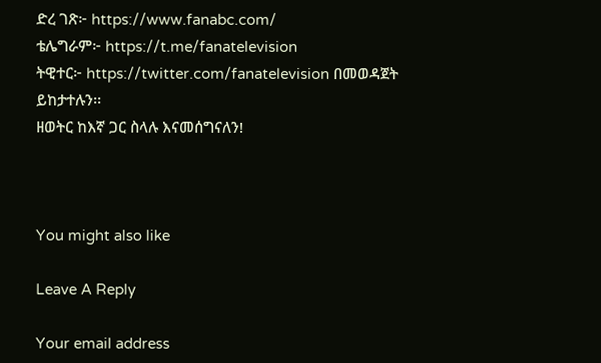ድረ ገጽ፦ https://www.fanabc.com/
ቴሌግራም፦ https://t.me/fanatelevision
ትዊተር፦ https://twitter.com/fanatelevision በመወዳጀት ይከታተሉን፡፡
ዘወትር ከእኛ ጋር ስላሉ እናመሰግናለን!



You might also like

Leave A Reply

Your email address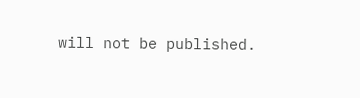will not be published.